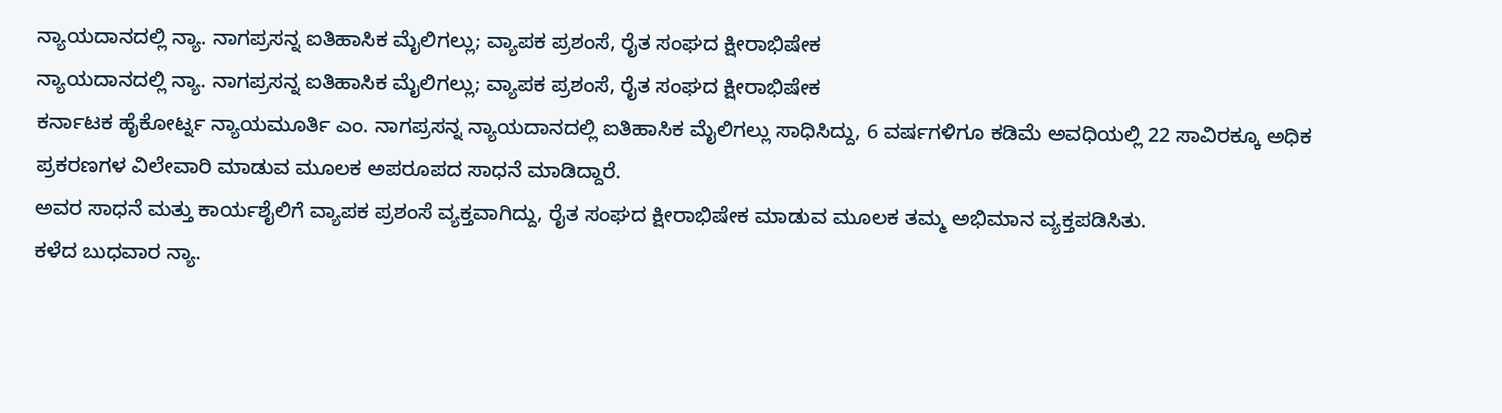ನ್ಯಾಯದಾನದಲ್ಲಿ ನ್ಯಾ. ನಾಗಪ್ರಸನ್ನ ಐತಿಹಾಸಿಕ ಮೈಲಿಗಲ್ಲು; ವ್ಯಾಪಕ ಪ್ರಶಂಸೆ, ರೈತ ಸಂಘದ ಕ್ಷೀರಾಭಿಷೇಕ
ನ್ಯಾಯದಾನದಲ್ಲಿ ನ್ಯಾ. ನಾಗಪ್ರಸನ್ನ ಐತಿಹಾಸಿಕ ಮೈಲಿಗಲ್ಲು; ವ್ಯಾಪಕ ಪ್ರಶಂಸೆ, ರೈತ ಸಂಘದ ಕ್ಷೀರಾಭಿಷೇಕ
ಕರ್ನಾಟಕ ಹೈಕೋರ್ಟ್ನ ನ್ಯಾಯಮೂರ್ತಿ ಎಂ. ನಾಗಪ್ರಸನ್ನ ನ್ಯಾಯದಾನದಲ್ಲಿ ಐತಿಹಾಸಿಕ ಮೈಲಿಗಲ್ಲು ಸಾಧಿಸಿದ್ದು, 6 ವರ್ಷಗಳಿಗೂ ಕಡಿಮೆ ಅವಧಿಯಲ್ಲಿ 22 ಸಾವಿರಕ್ಕೂ ಅಧಿಕ ಪ್ರಕರಣಗಳ ವಿಲೇವಾರಿ ಮಾಡುವ ಮೂಲಕ ಅಪರೂಪದ ಸಾಧನೆ ಮಾಡಿದ್ದಾರೆ.
ಅವರ ಸಾಧನೆ ಮತ್ತು ಕಾರ್ಯಶೈಲಿಗೆ ವ್ಯಾಪಕ ಪ್ರಶಂಸೆ ವ್ಯಕ್ತವಾಗಿದ್ದು, ರೈತ ಸಂಘದ ಕ್ಷೀರಾಭಿಷೇಕ ಮಾಡುವ ಮೂಲಕ ತಮ್ಮ ಅಭಿಮಾನ ವ್ಯಕ್ತಪಡಿಸಿತು.
ಕಳೆದ ಬುಧವಾರ ನ್ಯಾ.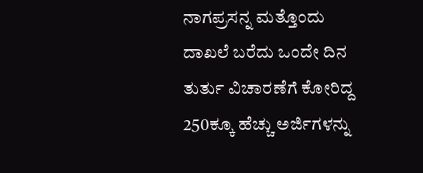ನಾಗಪ್ರಸನ್ನ ಮತ್ತೊಂದು ದಾಖಲೆ ಬರೆದು ಒಂದೇ ದಿನ ತುರ್ತು ವಿಚಾರಣೆಗೆ ಕೋರಿದ್ದ 250ಕ್ಕೂ ಹೆಚ್ಚು ಅರ್ಜಿಗಳನ್ನು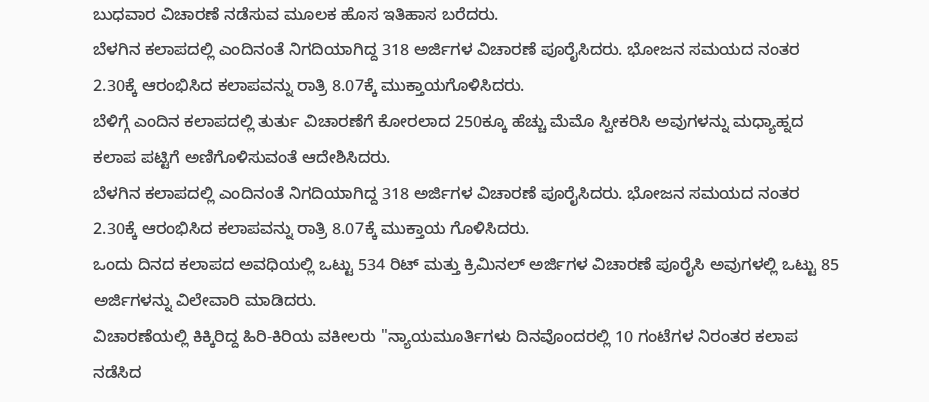ಬುಧವಾರ ವಿಚಾರಣೆ ನಡೆಸುವ ಮೂಲಕ ಹೊಸ ಇತಿಹಾಸ ಬರೆದರು.
ಬೆಳಗಿನ ಕಲಾಪದಲ್ಲಿ ಎಂದಿನಂತೆ ನಿಗದಿಯಾಗಿದ್ದ 318 ಅರ್ಜಿಗಳ ವಿಚಾರಣೆ ಪೂರೈಸಿದರು. ಭೋಜನ ಸಮಯದ ನಂತರ 2.30ಕ್ಕೆ ಆರಂಭಿಸಿದ ಕಲಾಪವನ್ನು ರಾತ್ರಿ 8.07ಕ್ಕೆ ಮುಕ್ತಾಯಗೊಳಿಸಿದರು.
ಬೆಳಿಗ್ಗೆ ಎಂದಿನ ಕಲಾಪದಲ್ಲಿ ತುರ್ತು ವಿಚಾರಣೆಗೆ ಕೋರಲಾದ 250ಕ್ಕೂ ಹೆಚ್ಚು ಮೆಮೊ ಸ್ವೀಕರಿಸಿ ಅವುಗಳನ್ನು ಮಧ್ಯಾಹ್ನದ ಕಲಾಪ ಪಟ್ಟಿಗೆ ಅಣಿಗೊಳಿಸುವಂತೆ ಆದೇಶಿಸಿದರು.
ಬೆಳಗಿನ ಕಲಾಪದಲ್ಲಿ ಎಂದಿನಂತೆ ನಿಗದಿಯಾಗಿದ್ದ 318 ಅರ್ಜಿಗಳ ವಿಚಾರಣೆ ಪೂರೈಸಿದರು. ಭೋಜನ ಸಮಯದ ನಂತರ 2.30ಕ್ಕೆ ಆರಂಭಿಸಿದ ಕಲಾಪವನ್ನು ರಾತ್ರಿ 8.07ಕ್ಕೆ ಮುಕ್ತಾಯ ಗೊಳಿಸಿದರು.
ಒಂದು ದಿನದ ಕಲಾಪದ ಅವಧಿಯಲ್ಲಿ ಒಟ್ಟು 534 ರಿಟ್ ಮತ್ತು ಕ್ರಿಮಿನಲ್ ಅರ್ಜಿಗಳ ವಿಚಾರಣೆ ಪೂರೈಸಿ ಅವುಗಳಲ್ಲಿ ಒಟ್ಟು 85 ಅರ್ಜಿಗಳನ್ನು ವಿಲೇವಾರಿ ಮಾಡಿದರು.
ವಿಚಾರಣೆಯಲ್ಲಿ ಕಿಕ್ಕಿರಿದ್ದ ಹಿರಿ-ಕಿರಿಯ ವಕೀಲರು "ನ್ಯಾಯಮೂರ್ತಿಗಳು ದಿನವೊಂದರಲ್ಲಿ 10 ಗಂಟೆಗಳ ನಿರಂತರ ಕಲಾಪ ನಡೆಸಿದ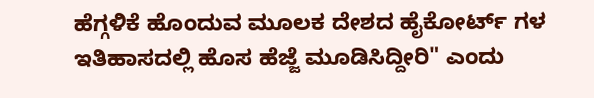ಹೆಗ್ಗಳಿಕೆ ಹೊಂದುವ ಮೂಲಕ ದೇಶದ ಹೈಕೋರ್ಟ್ ಗಳ ಇತಿಹಾಸದಲ್ಲಿ ಹೊಸ ಹೆಜ್ಜೆ ಮೂಡಿಸಿದ್ದೀರಿ" ಎಂದು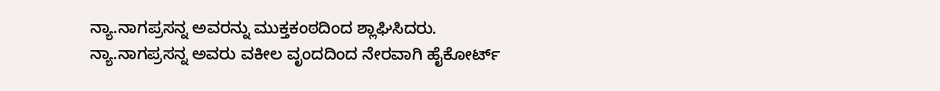ನ್ಯಾ.ನಾಗಪ್ರಸನ್ನ ಅವರನ್ನು ಮುಕ್ತಕಂಠದಿಂದ ಶ್ಲಾಘಿಸಿದರು.
ನ್ಯಾ.ನಾಗಪ್ರಸನ್ನ ಅವರು ವಕೀಲ ವೃಂದದಿಂದ ನೇರವಾಗಿ ಹೈಕೋರ್ಟ್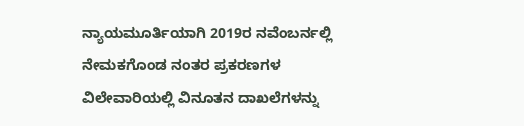ನ್ಯಾಯಮೂರ್ತಿಯಾಗಿ 2019ರ ನವೆಂಬರ್ನಲ್ಲಿ ನೇಮಕಗೊಂಡ ನಂತರ ಪ್ರಕರಣಗಳ ವಿಲೇವಾರಿಯಲ್ಲಿ ವಿನೂತನ ದಾಖಲೆಗಳನ್ನು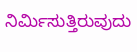ನಿರ್ಮಿಸುತ್ತಿರುವುದು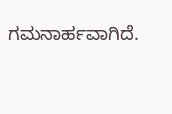ಗಮನಾರ್ಹವಾಗಿದೆ.